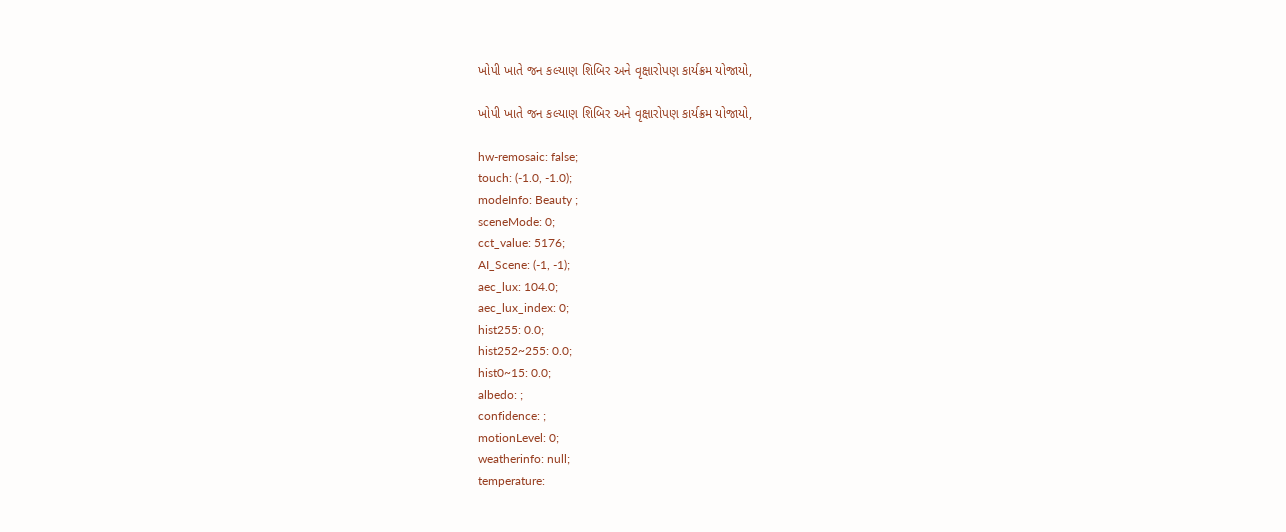ખોપી ખાતે જન કલ્યાણ શિબિર અને વૃક્ષારોપણ કાર્યક્રમ યોજાયો,

ખોપી ખાતે જન કલ્યાણ શિબિર અને વૃક્ષારોપણ કાર્યક્રમ યોજાયો,

hw-remosaic: false;
touch: (-1.0, -1.0);
modeInfo: Beauty ;
sceneMode: 0;
cct_value: 5176;
AI_Scene: (-1, -1);
aec_lux: 104.0;
aec_lux_index: 0;
hist255: 0.0;
hist252~255: 0.0;
hist0~15: 0.0;
albedo: ;
confidence: ;
motionLevel: 0;
weatherinfo: null;
temperature: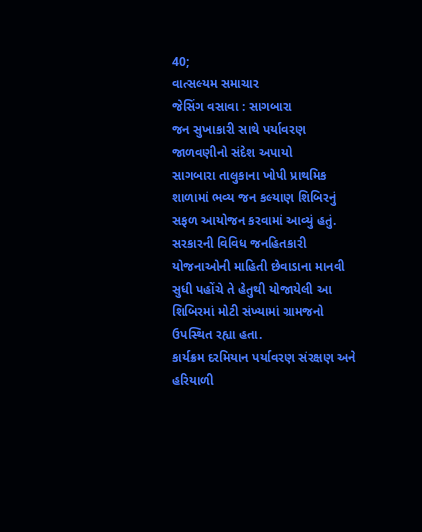40;
વાત્સલ્યમ સમાચાર
જેસિંગ વસાવા : સાગબારા
જન સુખાકારી સાથે પર્યાવરણ જાળવણીનો સંદેશ અપાયો
સાગબારા તાલુકાના ખોપી પ્રાથમિક શાળામાં ભવ્ય જન કલ્યાણ શિબિરનું સફળ આયોજન કરવામાં આવ્યું હતું. સરકારની વિવિધ જનહિતકારી યોજનાઓની માહિતી છેવાડાના માનવી સુધી પહોંચે તે હેતુથી યોજાયેલી આ શિબિરમાં મોટી સંખ્યામાં ગ્રામજનો ઉપસ્થિત રહ્યા હતા.
કાર્યક્રમ દરમિયાન પર્યાવરણ સંરક્ષણ અને હરિયાળી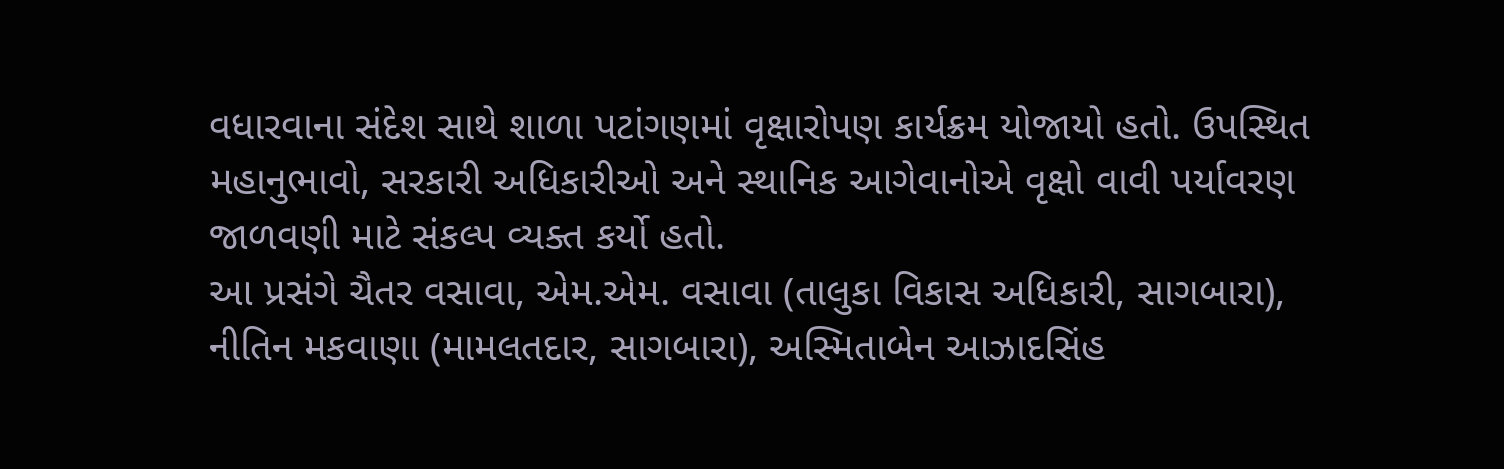વધારવાના સંદેશ સાથે શાળા પટાંગણમાં વૃક્ષારોપણ કાર્યક્રમ યોજાયો હતો. ઉપસ્થિત મહાનુભાવો, સરકારી અધિકારીઓ અને સ્થાનિક આગેવાનોએ વૃક્ષો વાવી પર્યાવરણ જાળવણી માટે સંકલ્પ વ્યક્ત કર્યો હતો.
આ પ્રસંગે ચૈતર વસાવા, એમ.એમ. વસાવા (તાલુકા વિકાસ અધિકારી, સાગબારા), નીતિન મકવાણા (મામલતદાર, સાગબારા), અસ્મિતાબેન આઝાદસિંહ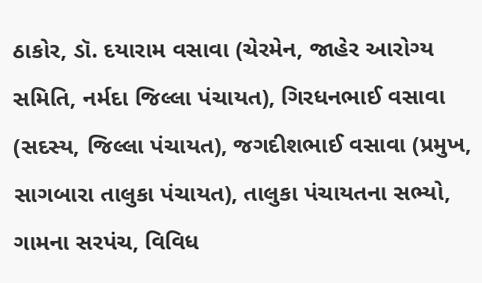ઠાકોર, ડૉ. દયારામ વસાવા (ચેરમેન, જાહેર આરોગ્ય સમિતિ, નર્મદા જિલ્લા પંચાયત), ગિરધનભાઈ વસાવા (સદસ્ય, જિલ્લા પંચાયત), જગદીશભાઈ વસાવા (પ્રમુખ, સાગબારા તાલુકા પંચાયત), તાલુકા પંચાયતના સભ્યો, ગામના સરપંચ, વિવિધ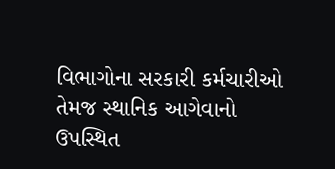વિભાગોના સરકારી કર્મચારીઓ તેમજ સ્થાનિક આગેવાનો ઉપસ્થિત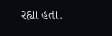રહ્યા હતા.